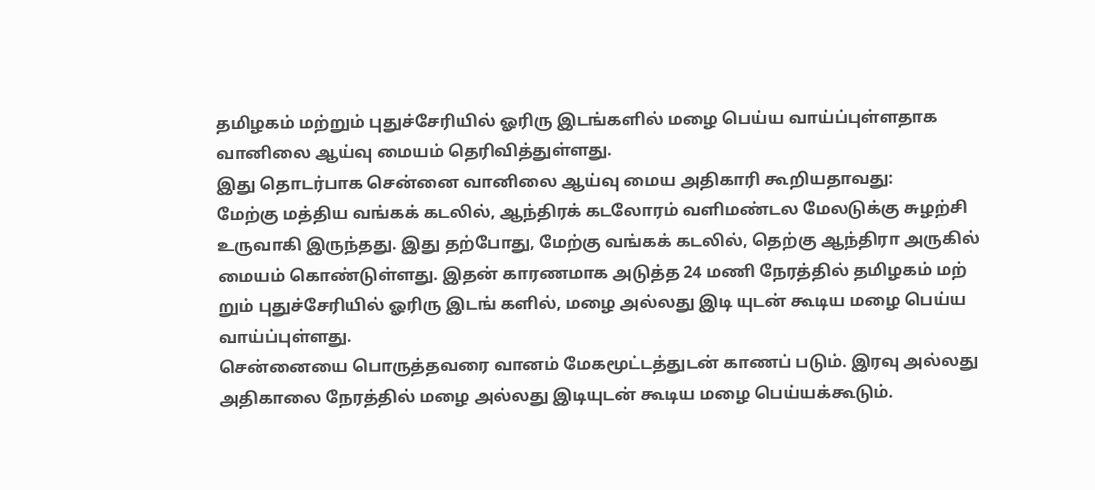தமிழகம் மற்றும் புதுச்சேரியில் ஓரிரு இடங்களில் மழை பெய்ய வாய்ப்புள்ளதாக வானிலை ஆய்வு மையம் தெரிவித்துள்ளது.
இது தொடர்பாக சென்னை வானிலை ஆய்வு மைய அதிகாரி கூறியதாவது:
மேற்கு மத்திய வங்கக் கடலில், ஆந்திரக் கடலோரம் வளிமண்டல மேலடுக்கு சுழற்சி உருவாகி இருந்தது. இது தற்போது, மேற்கு வங்கக் கடலில், தெற்கு ஆந்திரா அருகில் மையம் கொண்டுள்ளது. இதன் காரணமாக அடுத்த 24 மணி நேரத்தில் தமிழகம் மற் றும் புதுச்சேரியில் ஓரிரு இடங் களில், மழை அல்லது இடி யுடன் கூடிய மழை பெய்ய வாய்ப்புள்ளது.
சென்னையை பொருத்தவரை வானம் மேகமூட்டத்துடன் காணப் படும். இரவு அல்லது அதிகாலை நேரத்தில் மழை அல்லது இடியுடன் கூடிய மழை பெய்யக்கூடும்.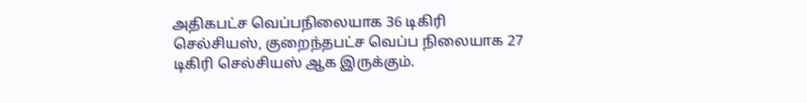அதிகபட்ச வெப்பநிலையாக 36 டிகிரி செல்சியஸ், குறைந்தபட்ச வெப்ப நிலையாக 27 டிகிரி செல்சியஸ் ஆக இருக்கும்.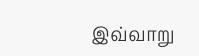இவ்வாறு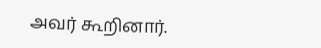அவர் கூறினார்.